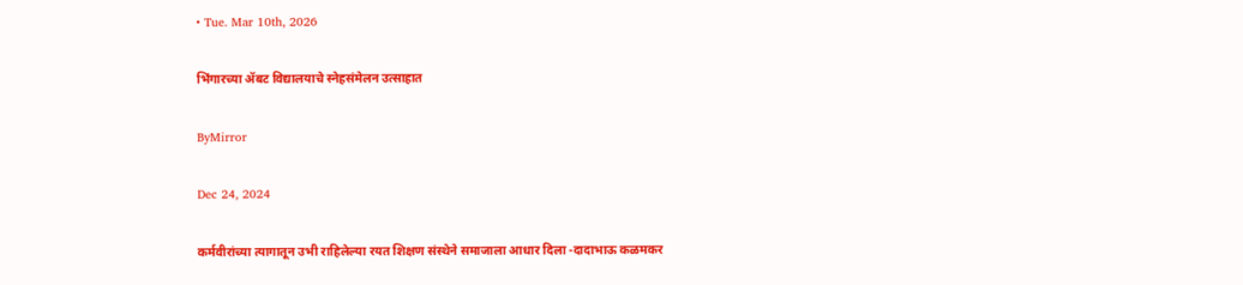• Tue. Mar 10th, 2026

भिंगारच्या ॲबट विद्यालयाचे स्नेहसंमेलन उत्साहात

ByMirror

Dec 24, 2024

कर्मवीरांच्या त्यागातून उभी राहिलेल्या रयत शिक्षण संस्थेने समाजाला आधार दिला -दादाभाऊ कळमकर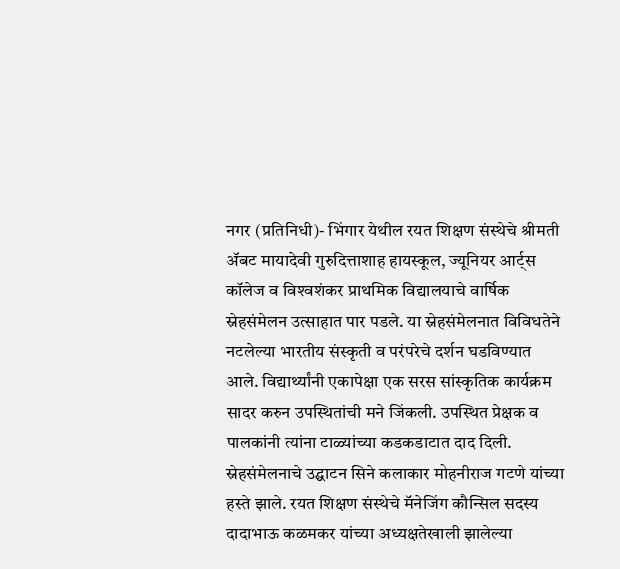नगर (प्रतिनिधी)- भिंगार येथील रयत शिक्षण संस्थेचे श्रीमती ॲबट मायादेवी गुरुदित्ताशाह हायस्कूल, ज्यूनियर आर्ट्स कॉलेज व विश्‍वशंकर प्राथमिक विद्यालयाचे वार्षिक स्नेहसंमेलन उत्साहात पार पडले. या स्नेहसंमेलनात विविधतेने नटलेल्या भारतीय संस्कृती व परंपरेचे दर्शन घडविण्यात आले. विद्यार्थ्यांनी एकापेक्षा एक सरस सांस्कृतिक कार्यक्रम सादर करुन उपस्थितांची मने जिंकली. उपस्थित प्रेक्षक व पालकांनी त्यांना टाळ्यांच्या कडकडाटात दाद दिली.
स्नेहसंमेलनाचे उद्घाटन सिने कलाकार मोहनीराज गटणे यांच्या हस्ते झाले. रयत शिक्षण संस्थेचे मॅनेजिंग कौन्सिल सदस्य दादाभाऊ कळमकर यांच्या अध्यक्षतेखाली झालेल्या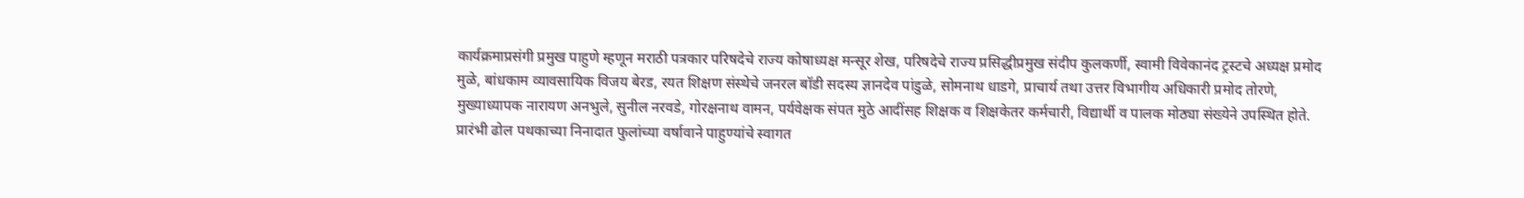कार्यक्रमाप्रसंगी प्रमुख पाहुणे म्हणून मराठी पत्रकार परिषदेचे राज्य कोषाध्यक्ष मन्सूर शेख, परिषदेचे राज्य प्रसिद्धीप्रमुख संदीप कुलकर्णी, स्वामी विवेकानंद ट्रस्टचे अध्यक्ष प्रमोद मुळे, बांधकाम व्यावसायिक विजय बेरड, रयत शिक्षण संस्थेचे जनरल बॉडी सदस्य ज्ञानदेव पांडुळे, सोमनाथ धाडगे, प्राचार्य तथा उत्तर विभागीय अधिकारी प्रमोद तोरणे, मुख्याध्यापक नारायण अनभुले, सुनील नरवडे, गोरक्षनाथ वामन, पर्यवेक्षक संपत मुठे आदींसह शिक्षक व शिक्षकेतर कर्मचारी, विद्यार्थी व पालक मोठ्या संख्येने उपस्थित होते.
प्रारंभी ढोल पथकाच्या निनादात फुलांच्या वर्षावाने पाहुण्यांचे स्वागत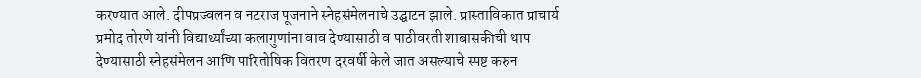करण्यात आले. दीपप्रज्वलन व नटराज पूजनाने स्नेहसंमेलनाचे उद्घाटन झाले. प्रास्ताविकात प्राचार्य प्रमोद तोरणे यांनी विद्यार्थ्यांच्या कलागुणांना वाव देण्यासाठी व पाठीवरती शाबासकीची थाप देण्यासाठी स्नेहसंमेलन आणि पारितोषिक वितरण दरवर्षी केले जात असल्याचे स्पष्ट करुन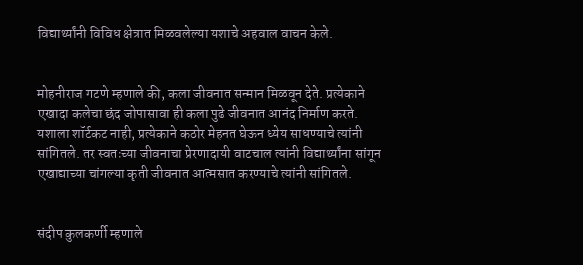विद्यार्थ्यांनी विविध क्षेत्रात मिळवलेल्या यशाचे अहवाल वाचन केले.


मोहनीराज गटणे म्हणाले की, कला जीवनात सन्मान मिळवून देते. प्रत्येकाने एखादा कलेचा छंद जोपासावा ही कला पुढे जीवनात आनंद निर्माण करते. यशाला शॉर्टकट नाही, प्रत्येकाने कठोर मेहनत घेऊन ध्येय साधण्याचे त्यांनी सांगितले. तर स्वतःच्या जीवनाचा प्रेरणादायी वाटचाल त्यांनी विद्यार्थ्यांना सांगून एखाद्याच्या चांगल्या कृती जीवनात आत्मसात करण्याचे त्यांनी सांगितले.


संदीप कुलकर्णी म्हणाले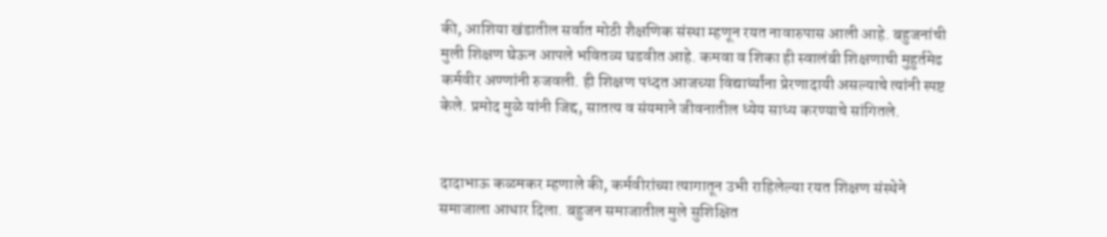की, आशिया खंडातील सर्वात मोठी शैक्षणिक संस्था म्हणून रयत नावारुपास आली आहे. बहुजनांची मुली शिक्षण घेऊन आपले भवितव्य घडवीत आहे. कमवा व शिका ही स्वालंबी शिक्षणाची मुहुर्तमेढ कर्मवीर अण्णांनी रुजवली. ही शिक्षण पध्दत आजच्या विद्यार्थ्यांना प्रेरणादायी असल्याचे त्यांनी स्पष्ट केले. प्रमोद मुळे यांनी जिद्द, सातत्य व संयमाने जीवनातील ध्येय साध्य करण्याचे सांगितले.


दादाभाऊ कळमकर म्हणाले की, कर्मवीरांच्या त्यागातून उभी राहिलेल्या रयत शिक्षण संस्थेने समाजाला आधार दिला. बहुजन समाजातील मुले सुशिक्षित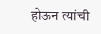होऊन त्यांची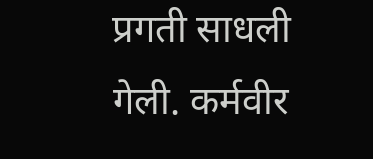प्रगती साधली गेली. कर्मवीर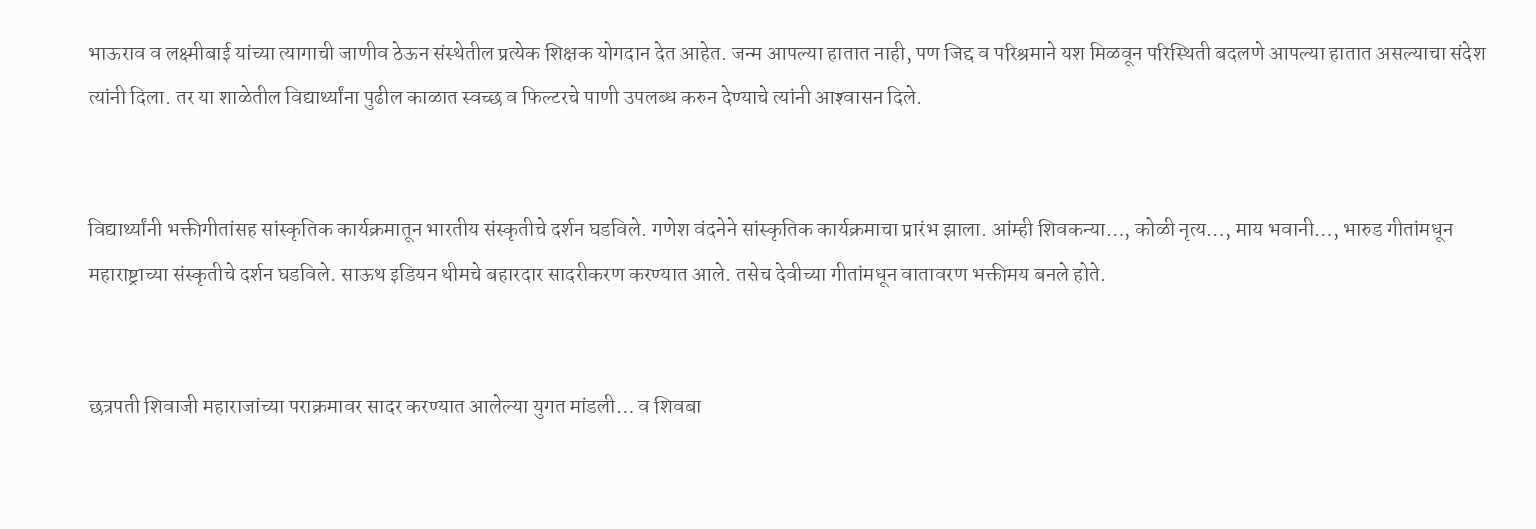भाऊराव व लक्ष्मीबाई यांच्या त्यागाची जाणीव ठेऊन संस्थेतील प्रत्येक शिक्षक योगदान देत आहेत. जन्म आपल्या हातात नाही, पण जिद्द व परिश्रमाने यश मिळवून परिस्थिती बदलणे आपल्या हातात असल्याचा संदेश त्यांनी दिला. तर या शाळेतील विद्यार्थ्यांना पुढील काळात स्वच्छ व फिल्टरचे पाणी उपलब्ध करुन देण्याचे त्यांनी आश्‍वासन दिले.


विद्यार्थ्यांनी भक्तीगीतांसह सांस्कृतिक कार्यक्रमातून भारतीय संस्कृतीचे दर्शन घडविले. गणेश वंदनेने सांस्कृतिक कार्यक्रमाचा प्रारंभ झाला. आंम्ही शिवकन्या…, कोळी नृत्य…, माय भवानी…, भारुड गीतांमधून महाराष्ट्राच्या संस्कृतीचे दर्शन घडविले. साऊथ इडियन थीमचे बहारदार सादरीकरण करण्यात आले. तसेच देवीच्या गीतांमधून वातावरण भक्तीमय बनले होते.


छत्रपती शिवाजी महाराजांच्या पराक्रमावर सादर करण्यात आलेल्या युगत मांडली… व शिवबा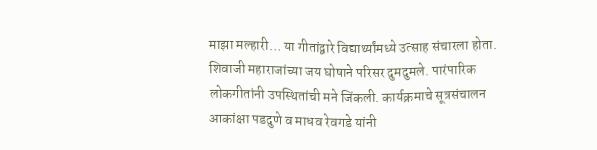माझा मल्हारी… या गीतांद्वारे विद्यार्थ्यांमध्ये उत्साह संचारला होता. शिवाजी महाराजांच्या जय घोषाने परिसर दुमदुमले. पारंपारिक लोकगीतांनी उपस्थितांची मने जिंकली. कार्यक्रमाचे सूत्रसंचालन आकांक्षा पडदुणे व माधव रेवगडे यांनी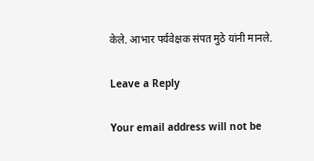केले. आभार पर्यवेक्षक संपत मुठे यांनी मानले.

Leave a Reply

Your email address will not be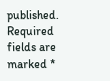published. Required fields are marked *